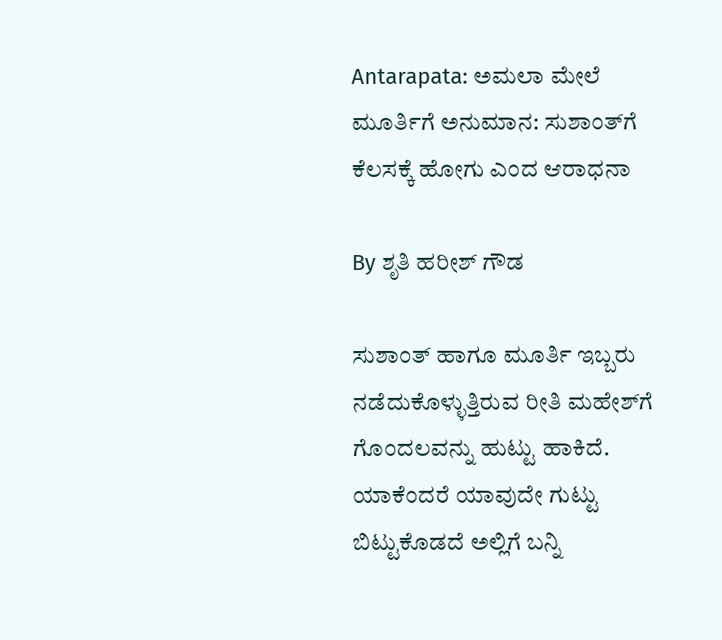Antarapata: ಅಮಲಾ ಮೇಲೆ ಮೂರ್ತಿಗೆ ಅನುಮಾನ: ಸುಶಾಂತ್‌ಗೆ ಕೆಲಸಕ್ಕೆ ಹೋಗು ಎಂದ ಆರಾಧನಾ

By ಶೃತಿ ಹರೀಶ್ ಗೌಡ

ಸುಶಾಂತ್‌ ಹಾಗೂ ಮೂರ್ತಿ ಇಬ್ಬರು ನಡೆದುಕೊಳ್ಳುತ್ತಿರುವ ರೀತಿ ಮಹೇಶ್‌ಗೆ ಗೊಂದಲವನ್ನು ಹುಟ್ಟು ಹಾಕಿದೆ. ಯಾಕೆಂದರೆ ಯಾವುದೇ ಗುಟ್ಟು ಬಿಟ್ಟುಕೊಡದೆ ಅಲ್ಲಿಗೆ ಬನ್ನಿ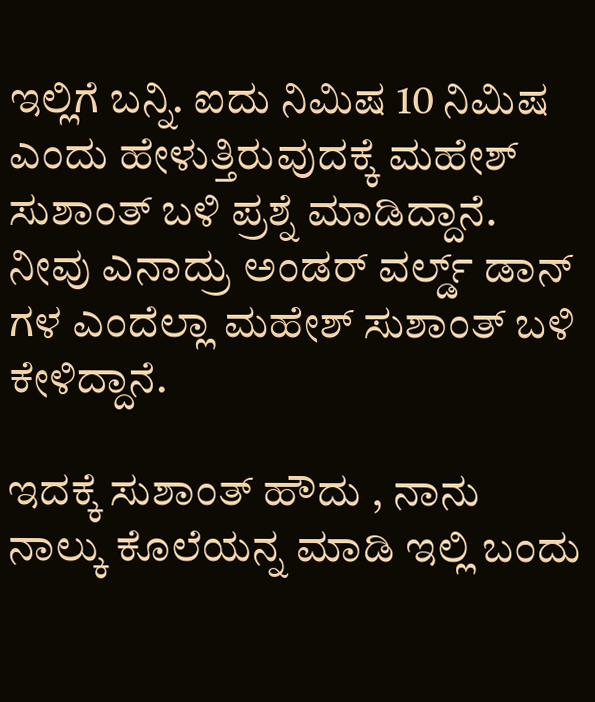ಇಲ್ಲಿಗೆ ಬನ್ನಿ. ಐದು ನಿಮಿಷ 10 ನಿಮಿಷ ಎಂದು ಹೇಳುತ್ತಿರುವುದಕ್ಕೆ ಮಹೇಶ್ ಸುಶಾಂತ್ ಬಳಿ ಪ್ರಶ್ನೆ ಮಾಡಿದ್ದಾನೆ. ನೀವು ಎನಾದ್ರು ಅಂಡರ್ ವರ್ಲ್ಡ್ ಡಾನ್ ಗಳ ಎಂದೆಲ್ಲಾ ಮಹೇಶ್ ಸುಶಾಂತ್ ಬಳಿ ಕೇಳಿದ್ದಾನೆ.

ಇದಕ್ಕೆ ಸುಶಾಂತ್ ಹೌದು , ನಾನು ನಾಲ್ಕು ಕೊಲೆಯನ್ನ ಮಾಡಿ ಇಲ್ಲಿ ಬಂದು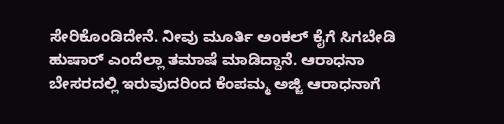ಸೇರಿಕೊಂಡಿದೇನೆ. ನೀವು ಮೂರ್ತಿ ಅಂಕಲ್ ಕೈಗೆ ಸಿಗಬೇಡಿ ಹುಷಾರ್ ಎಂದೆಲ್ಲಾ ತಮಾಷೆ ಮಾಡಿದ್ದಾನೆ. ಆರಾಧನಾ ಬೇಸರದಲ್ಲಿ ಇರುವುದರಿಂದ ಕೆಂಪಮ್ಮ ಅಜ್ಜಿ ಆರಾಧನಾಗೆ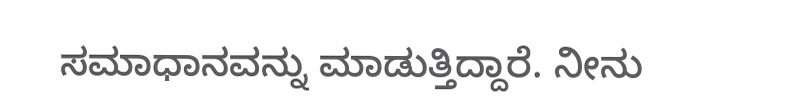ಸಮಾಧಾನವನ್ನು ಮಾಡುತ್ತಿದ್ದಾರೆ. ನೀನು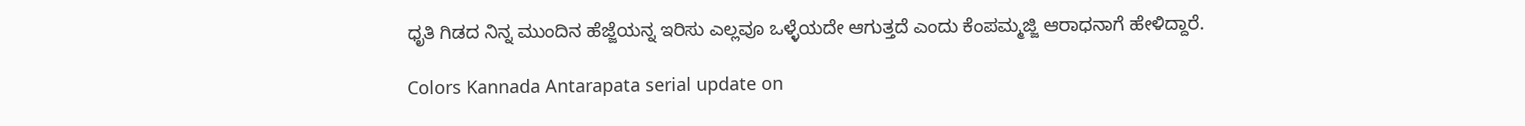ಧೃತಿ ಗಿಡದ ನಿನ್ನ ಮುಂದಿನ ಹೆಜ್ಜೆಯನ್ನ ಇರಿಸು ಎಲ್ಲವೂ ಒಳ್ಳೆಯದೇ ಆಗುತ್ತದೆ ಎಂದು ಕೆಂಪಮ್ಮಜ್ಜಿ ಆರಾಧನಾಗೆ ಹೇಳಿದ್ದಾರೆ.

Colors Kannada Antarapata serial update on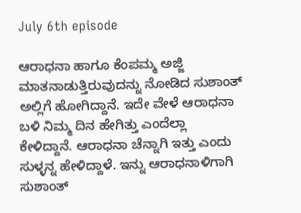July 6th episode

ಆರಾಧನಾ ಹಾಗೂ ಕೆಂಪಮ್ಮ ಅಜ್ಜಿ ಮಾತನಾಡುತ್ತಿರುವುದನ್ನು ನೋಡಿದ ಸುಶಾಂತ್ ಅಲ್ಲಿಗೆ ಹೋಗಿದ್ದಾನೆ. ಇದೇ ವೇಳೆ ಆರಾಧನಾ ಬಳಿ ನಿಮ್ಮ ದಿನ ಹೇಗಿತ್ತು ಎಂದೆಲ್ಲಾ ಕೇಳಿದ್ದಾನೆ. ಆರಾಧನಾ ಚೆನ್ನಾಗಿ ಇತ್ತು ಎಂದು ಸುಳ್ಳನ್ನ ಹೇಳಿದ್ದಾಳೆ. ಇನ್ನು ಆರಾಧನಾಳಿಗಾಗಿ ಸುಶಾಂತ್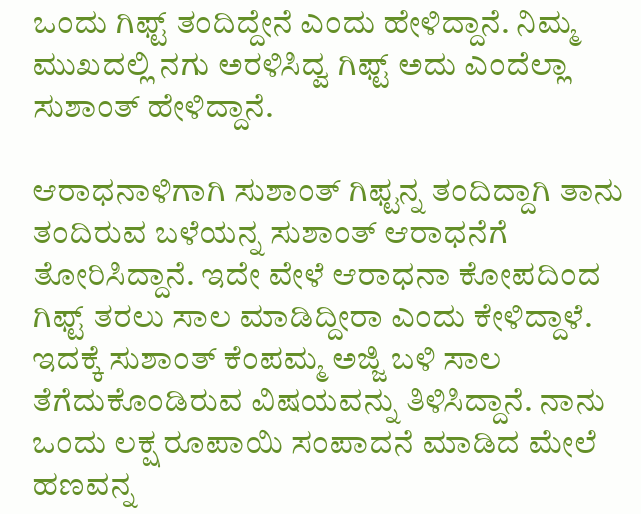ಒಂದು ಗಿಫ್ಟ್ ತಂದಿದ್ದೇನೆ ಎಂದು ಹೇಳಿದ್ದಾನೆ. ನಿಮ್ಮ ಮುಖದಲ್ಲಿ ನಗು ಅರಳಿಸಿದ್ವ ಗಿಫ್ಟ್ ಅದು ಎಂದೆಲ್ಲಾ ಸುಶಾಂತ್ ಹೇಳಿದ್ದಾನೆ.

ಆರಾಧನಾಳಿಗಾಗಿ ಸುಶಾಂತ್ ಗಿಫ್ಟನ್ನ ತಂದಿದ್ದಾಗಿ ತಾನು ತಂದಿರುವ ಬಳೆಯನ್ನ ಸುಶಾಂತ್ ಆರಾಧನೆಗೆ ತೋರಿಸಿದ್ದಾನೆ. ಇದೇ ವೇಳೆ ಆರಾಧನಾ ಕೋಪದಿಂದ ಗಿಫ್ಟ್‌ ತರಲು ಸಾಲ ಮಾಡಿದ್ದೀರಾ ಎಂದು ಕೇಳಿದ್ದಾಳೆ. ಇದಕ್ಕೆ ಸುಶಾಂತ್ ಕೆಂಪಮ್ಮ ಅಜ್ಜಿ ಬಳಿ ಸಾಲ ತೆಗೆದುಕೊಂಡಿರುವ ವಿಷಯವನ್ನು ತಿಳಿಸಿದ್ದಾನೆ. ನಾನು ಒಂದು ಲಕ್ಷ ರೂಪಾಯಿ ಸಂಪಾದನೆ ಮಾಡಿದ ಮೇಲೆ ಹಣವನ್ನ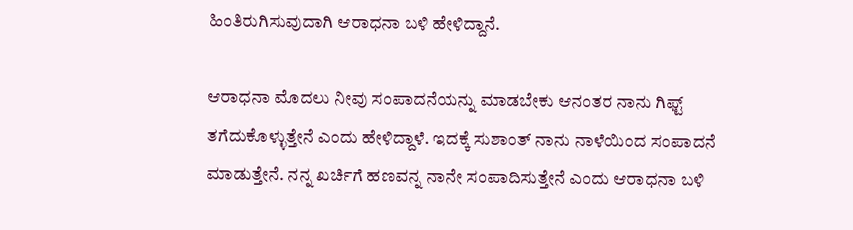ಹಿಂತಿರುಗಿಸುವುದಾಗಿ ಆರಾಧನಾ ಬಳಿ ಹೇಳಿದ್ದಾನೆ.

ಆರಾಧನಾ ಮೊದಲು ನೀವು ಸಂಪಾದನೆಯನ್ನು ಮಾಡಬೇಕು ಆನಂತರ ನಾನು ಗಿಫ್ಟ್ ತಗೆದುಕೊಳ್ಳುತ್ತೇನೆ ಎಂದು ಹೇಳಿದ್ದಾಳೆ. ಇದಕ್ಕೆ ಸುಶಾಂತ್ ನಾನು ನಾಳೆಯಿಂದ ಸಂಪಾದನೆ ಮಾಡುತ್ತೇನೆ. ನನ್ನ ಖರ್ಚಿಗೆ ಹಣವನ್ನ ನಾನೇ ಸಂಪಾದಿಸುತ್ತೇನೆ ಎಂದು ಆರಾಧನಾ ಬಳಿ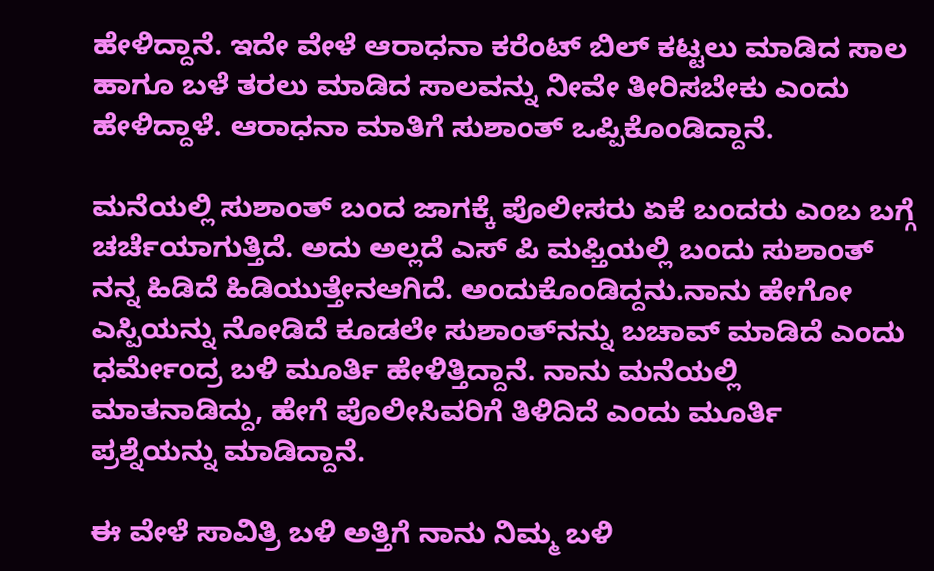ಹೇಳಿದ್ದಾನೆ. ಇದೇ ವೇಳೆ ಆರಾಧನಾ ಕರೆಂಟ್ ಬಿಲ್ ಕಟ್ಟಲು ಮಾಡಿದ ಸಾಲ ಹಾಗೂ ಬಳೆ ತರಲು ಮಾಡಿದ ಸಾಲವನ್ನು ನೀವೇ ತೀರಿಸಬೇಕು ಎಂದು ಹೇಳಿದ್ದಾಳೆ. ಆರಾಧನಾ ಮಾತಿಗೆ ಸುಶಾಂತ್ ಒಪ್ಪಿಕೊಂಡಿದ್ದಾನೆ.

ಮನೆಯಲ್ಲಿ ಸುಶಾಂತ್ ಬಂದ ಜಾಗಕ್ಕೆ ಪೊಲೀಸರು ಏಕೆ ಬಂದರು ಎಂಬ ಬಗ್ಗೆ ಚರ್ಚೆಯಾಗುತ್ತಿದೆ. ಅದು ಅಲ್ಲದೆ ಎಸ್ ಪಿ ಮಫ್ತಿಯಲ್ಲಿ ಬಂದು ಸುಶಾಂತ್ ನನ್ನ ಹಿಡಿದೆ ಹಿಡಿಯುತ್ತೇನಆಗಿದೆ‌. ಅಂದುಕೊಂಡಿದ್ದನು.ನಾನು ಹೇಗೋ ಎಸ್ಪಿಯನ್ನು ನೋಡಿದೆ ಕೂಡಲೇ ಸುಶಾಂತ್‌ನನ್ನು ಬಚಾವ್ ಮಾಡಿದೆ ಎಂದು ಧರ್ಮೇಂದ್ರ ಬಳಿ ಮೂರ್ತಿ ಹೇಳಿತ್ತಿದ್ದಾನೆ. ನಾನು ಮನೆಯಲ್ಲಿ ಮಾತನಾಡಿದ್ದು, ಹೇಗೆ ಪೊಲೀಸಿವರಿಗೆ ತಿಳಿದಿದೆ ಎಂದು ಮೂರ್ತಿ ಪ್ರಶ್ನೆಯನ್ನು ಮಾಡಿದ್ದಾನೆ.

ಈ ವೇಳೆ ಸಾವಿತ್ರಿ ಬಳಿ ಅತ್ತಿಗೆ ನಾನು ನಿಮ್ಮ ಬಳಿ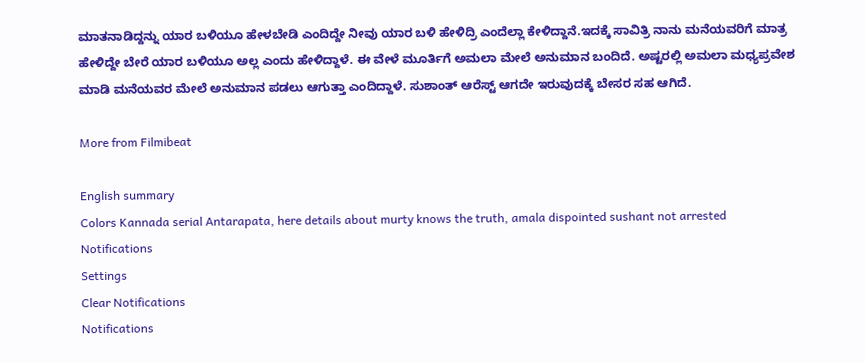ಮಾತನಾಡಿದ್ದನ್ನು ಯಾರ ಬಳಿಯೂ‌ ಹೇಳಬೇಡಿ ಎಂದಿದ್ದೇ ನೀವು ಯಾರ ಬಳಿ ಹೇಳಿದ್ರಿ ಎಂದೆಲ್ಲಾ ಕೇಳಿದ್ದಾನೆ.ಇದಕ್ಕೆ ಸಾವಿತ್ರಿ ನಾನು ಮನೆಯವರಿಗೆ ಮಾತ್ರ ಹೇಳಿದ್ದೇ ಬೇರೆ ಯಾರ ಬಳಿಯೂ ಅಲ್ಲ ಎಂದು ಹೇಳಿದ್ದಾಳೆ. ಈ ವೇಳೆ ಮೂರ್ತಿಗೆ ಅಮಲಾ ಮೇಲೆ ಅನುಮಾನ ಬಂದಿದೆ. ಅಷ್ಟರಲ್ಲಿ ಅಮಲಾ ಮಧ್ಯಪ್ರವೇಶ ಮಾಡಿ ಮನೆಯವರ ಮೇಲೆ ಅನುಮಾನ ಪಡಲು ಆಗುತ್ತಾ ಎಂದಿದ್ದಾಳೆ. ಸುಶಾಂತ್ ಆರೆಸ್ಟ್ ಆಗದೇ ಇರುವುದಕ್ಕೆ ಬೇಸರ ಸಹ ಆಗಿದೆ‌.

More from Filmibeat

English summary
Colors Kannada serial Antarapata, here details about murty knows the truth, amala dispointed sushant not arrested
Notifications
Settings
Clear Notifications
Notifications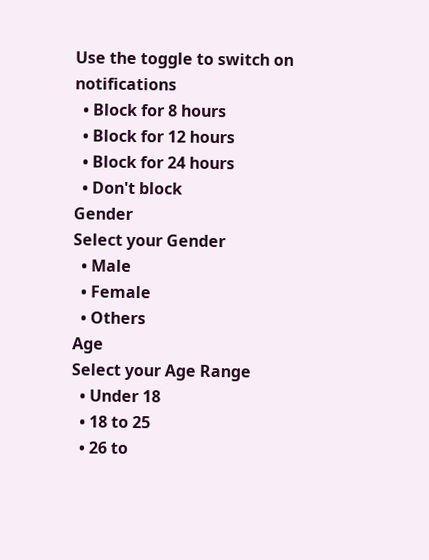Use the toggle to switch on notifications
  • Block for 8 hours
  • Block for 12 hours
  • Block for 24 hours
  • Don't block
Gender
Select your Gender
  • Male
  • Female
  • Others
Age
Select your Age Range
  • Under 18
  • 18 to 25
  • 26 to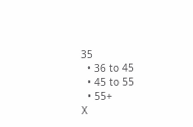35
  • 36 to 45
  • 45 to 55
  • 55+
X